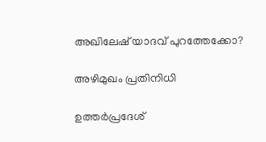അഖിലേഷ് യാദവ് പുറത്തേക്കോ?

അഴിമുഖം പ്രതിനിധി

ഉത്തര്‍പ്രദേശ്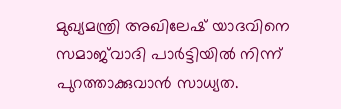മുഖ്യമന്ത്രി അഖിലേഷ് യാദവിനെ സമാജ്‌വാദി പാര്‍ട്ടിയില്‍ നിന്ന് പുറത്താക്കുവാന്‍ സാധ്യത.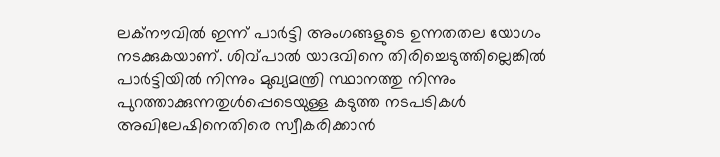ലക്‌നൗവില്‍ ഇന്ന് പാര്‍ട്ടി അംഗങ്ങളുടെ ഉന്നതതല യോഗം നടക്കുകയാണ്. ശിവ്പാല്‍ യാദവിനെ തിരിച്ചെടുത്തില്ലെങ്കില്‍ പാര്‍ട്ടിയില്‍ നിന്നും മുഖ്യമന്ത്രി സ്ഥാനത്തു നിന്നും പുറത്താക്കുന്നതുള്‍പ്പെടെയുള്ള കടുത്ത നടപടികള്‍ അഖിലേഷിനെതിരെ സ്വീകരിക്കാന്‍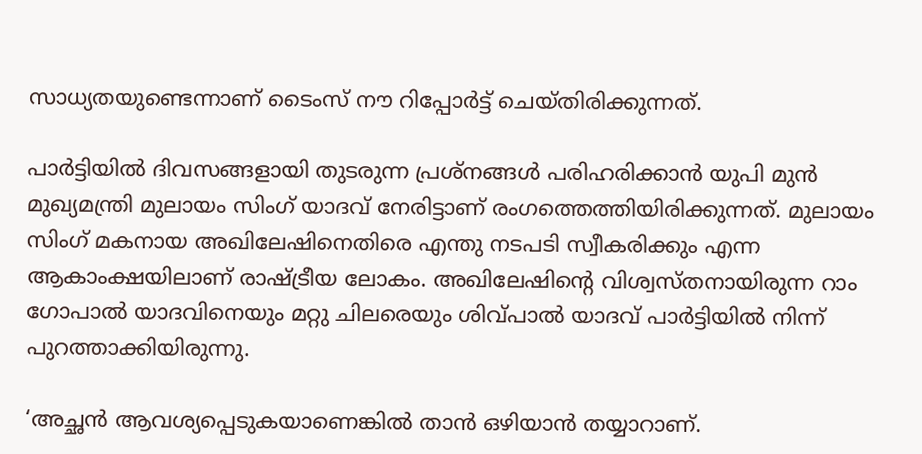സാധ്യതയുണ്ടെന്നാണ് ടൈംസ് നൗ റിപ്പോര്‍ട്ട് ചെയ്തിരിക്കുന്നത്.

പാര്‍ട്ടിയില്‍ ദിവസങ്ങളായി തുടരുന്ന പ്രശ്‌നങ്ങള്‍ പരിഹരിക്കാന്‍ യുപി മുന്‍ മുഖ്യമന്ത്രി മുലായം സിംഗ് യാദവ് നേരിട്ടാണ് രംഗത്തെത്തിയിരിക്കുന്നത്. മുലായം സിംഗ് മകനായ അഖിലേഷിനെതിരെ എന്തു നടപടി സ്വീകരിക്കും എന്ന ആകാംക്ഷയിലാണ് രാഷ്ട്രീയ ലോകം. അഖിലേഷിന്റെ വിശ്വസ്തനായിരുന്ന റാം ഗോപാല്‍ യാദവിനെയും മറ്റു ചിലരെയും ശിവ്പാല്‍ യാദവ് പാര്‍ട്ടിയില്‍ നിന്ന് പുറത്താക്കിയിരുന്നു.

‘അച്ഛന്‍ ആവശ്യപ്പെടുകയാണെങ്കില്‍ താന്‍ ഒഴിയാന്‍ തയ്യാറാണ്.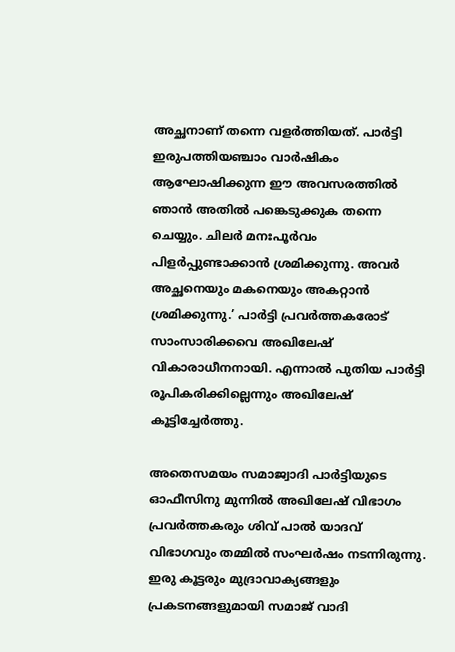അച്ഛനാണ് തന്നെ വളര്‍ത്തിയത്. പാര്‍ട്ടി ഇരുപത്തിയഞ്ചാം വാര്‍ഷികം ആഘോഷിക്കുന്ന ഈ അവസരത്തില്‍ ഞാന്‍ അതില്‍ പങ്കെടുക്കുക തന്നെ ചെയ്യും. ചിലര്‍ മനഃപൂര്‍വം പിളര്‍പ്പുണ്ടാക്കാന്‍ ശ്രമിക്കുന്നു. അവര്‍ അച്ഛനെയും മകനെയും അകറ്റാന്‍ ശ്രമിക്കുന്നു.’ പാര്‍ട്ടി പ്രവര്‍ത്തകരോട് സാംസാരിക്കവെ അഖിലേഷ് വികാരാധീനനായി. എന്നാല്‍ പുതിയ പാര്‍ട്ടി രൂപികരിക്കില്ലെന്നും അഖിലേഷ് കൂട്ടിച്ചേര്‍ത്തു.

അതെസമയം സമാജ്വാദി പാര്‍ട്ടിയുടെ ഓഫീസിനു മുന്നില്‍ അഖിലേഷ് വിഭാഗം പ്രവര്‍ത്തകരും ശിവ് പാല്‍ യാദവ് വിഭാഗവും തമ്മില്‍ സംഘര്‍ഷം നടന്നിരുന്നു. ഇരു കൂട്ടരും മുദ്രാവാക്യങ്ങളും പ്രകടനങ്ങളുമായി സമാജ് വാദി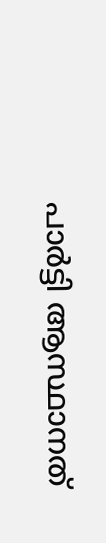പാര്‍ട്ടി ആസ്ഥാനത്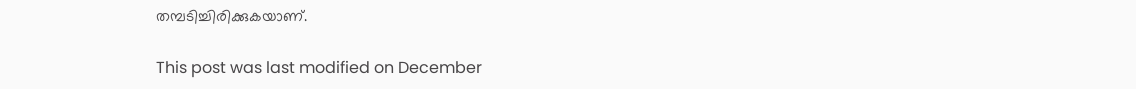തമ്പടിച്ചിരിക്കുകയാണ്.

This post was last modified on December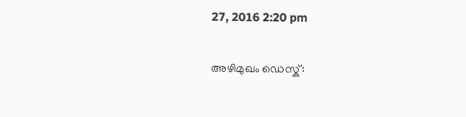27, 2016 2:20 pm

അഴിമുഖം ഡെസ്ക്: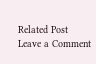Related Post
Leave a Comment